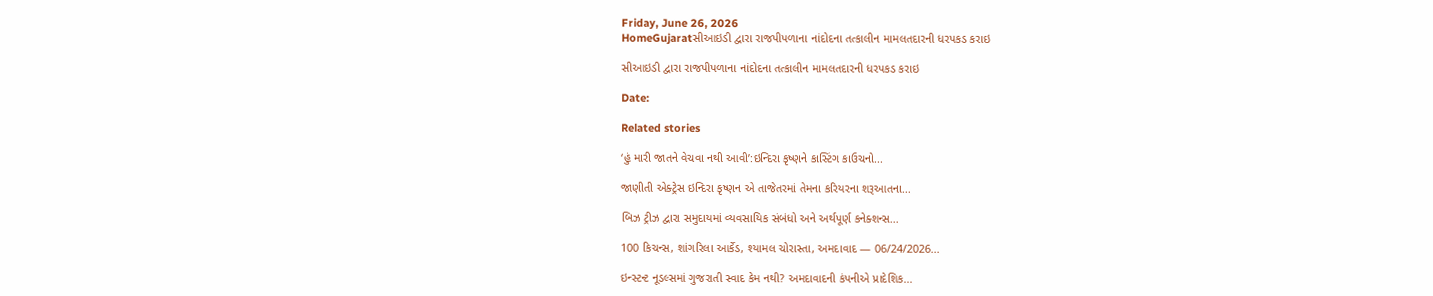Friday, June 26, 2026
HomeGujaratસીઆઇડી દ્વારા રાજપીપળાના નાંદોદના તત્કાલીન મામલતદારની ધરપકડ કરાઇ

સીઆઇડી દ્વારા રાજપીપળાના નાંદોદના તત્કાલીન મામલતદારની ધરપકડ કરાઇ

Date:

Related stories

‘હું મારી જાતને વેચવા નથી આવી’:ઇન્દિરા કૃષ્ણને કાસ્ટિંગ કાઉચનો...

જાણીતી એક્ટ્રેસ ઇન્દિરા કૃષ્ણન એ તાજેતરમાં તેમના કરિયરના શરૂઆતના...

બિઝ ટ્રીઝ દ્વારા સમુદાયમાં વ્યવસાયિક સંબંધો અને અર્થપૂર્ણ કનેક્શન્સ...

100 કિચન્સ, શાંગરિલા આર્કેડ, શ્યામલ ચોરાસ્તા, અમદાવાદ — 06/24/2026...

ઇન્સ્ટન્ટ નૂડલ્સમાં ગુજરાતી સ્વાદ કેમ નથી? અમદાવાદની કંપનીએ પ્રાદેશિક...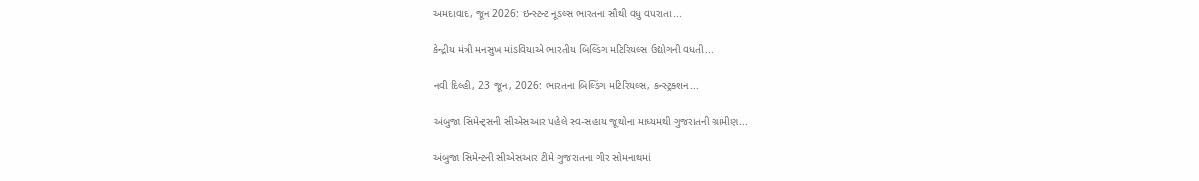અમદાવાદ, જૂન 2026: ઇન્સ્ટન્ટ નૂડલ્સ ભારતના સૌથી વધુ વપરાતા...

કેન્દ્રીય મંત્રી મનસુખ માંડવિયાએ ભારતીય બિલ્ડિંગ મટિરિયલ્સ ઉદ્યોગની વધતી...

નવી દિલ્હી, 23 જૂન, 2026: ભારતના બિલ્ડિંગ મટિરિયલ્સ, કન્સ્ટ્રક્શન...

અંબુજા સિમેન્ટ્સની સીએસઆર પહેલે સ્વ-સહાય જૂથોના માધ્યમથી ગુજરાતની ગ્રામીણ...

અંબુજા સિમેન્ટની સીએસઆર ટીમે ગુજરાતના ગીર સોમનાથમાં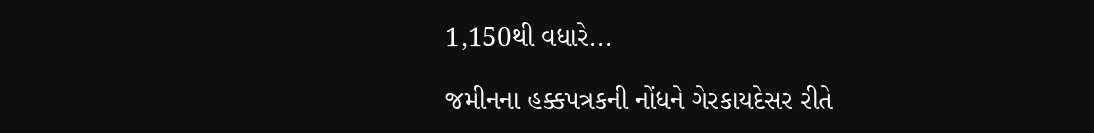1,150થી વધારે...

જમીનના હક્કપત્રકની નોંધને ગેરકાયદેસર રીતે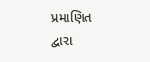પ્રમાણિત દ્વારા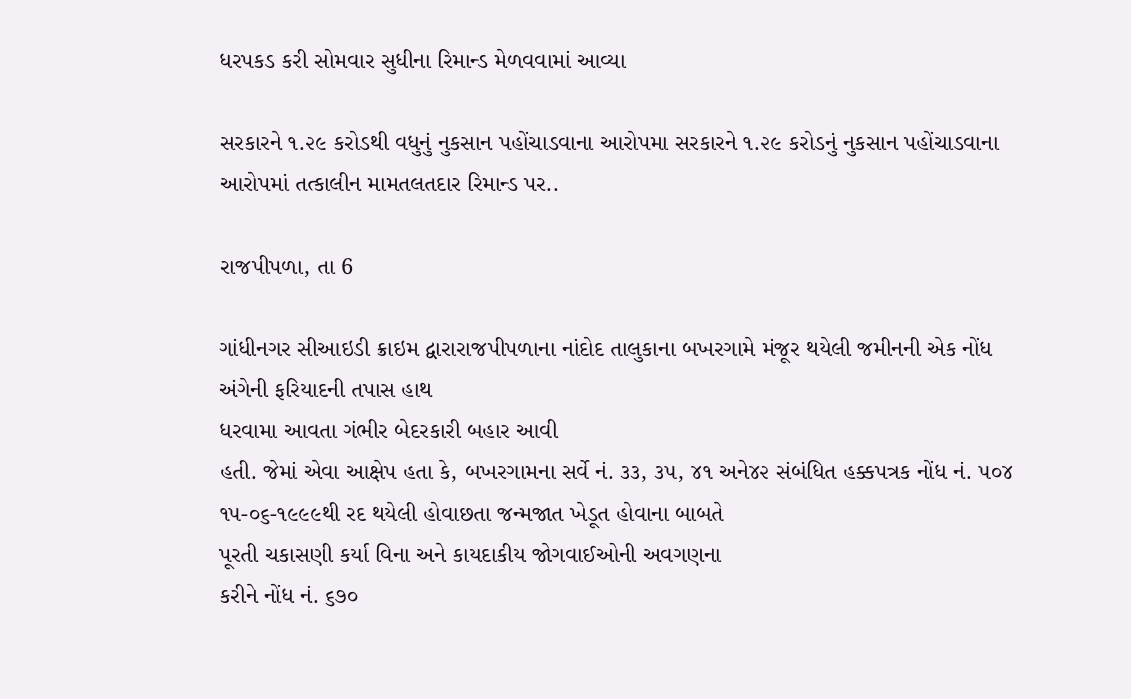ધરપકડ કરી સોમવાર સુધીના રિમાન્ડ મેળવવામાં આવ્યા

સરકારને ૧.૨૯ કરોડથી વધુનું નુકસાન પહોંચાડવાના આરોપમા સરકારને ૧.૨૯ કરોડનું નુકસાન પહોંચાડવાના
આરોપમાં તત્કાલીન મામતલતદાર રિમાન્ડ પર..

રાજપીપળા, તા 6

ગાંધીનગર સીઆઇડી ક્રાઇમ દ્વારારાજપીપળાના નાંદોદ તાલુકાના બખરગામે મંજૂર થયેલી જમીનની એક નોંધ
અંગેની ફરિયાદની તપાસ હાથ
ધરવામા આવતા ગંભીર બેદરકારી બહાર આવી
હતી. જેમાં એવા આક્ષેપ હતા કે, બખરગામના સર્વે નં. ૩૩, ૩૫, ૪૧ અને૪૨ સંબંધિત હક્કપત્રક નોંધ નં. ૫૦૪
૧૫-૦૬-૧૯૯૯થી રદ થયેલી હોવાછતા જન્મજાત ખેડૂત હોવાના બાબતે
પૂરતી ચકાસણી કર્યા વિના અને કાયદાકીય જોગવાઈઓની અવગણના
કરીને નોંધ નં. ૬૭૦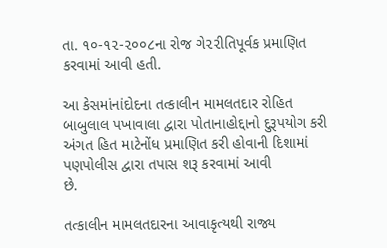તા. ૧૦-૧૨-૨૦૦૮ના રોજ ગે૨૨ીતિપૂર્વક પ્રમાણિત
કરવામાં આવી હતી.

આ કેસમાંનાંદોદના તત્કાલીન મામલતદાર રોહિત
બાબુલાલ પખાવાલા દ્વારા પોતાનાહોદ્દાનો દુરૂપયોગ કરી અંગત હિત માટેનોંધ પ્રમાણિત કરી હોવાની દિશામાં પણપોલીસ દ્વારા તપાસ શરૂ કરવામાં આવી
છે.

તત્કાલીન મામલતદારના આવાકૃત્યથી રાજ્ય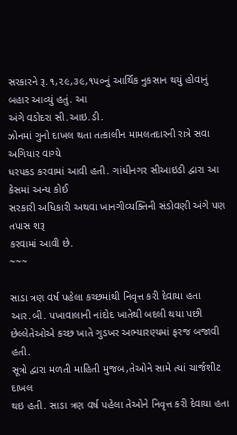સરકારને રૂ.૧,૨૯,૩૯,૧૫૦નું આર્થિક નુકસાન થયું હોવાનું બહાર આવ્યું હતું. આ
અંગે વડોદરા સી.આઇ.ડી.
ઝોનમાં ગુનો દાખલ થતા તત્કાલીન મામલતદારની રાત્રે સવા અગિયાર વાગ્યે
ધરપકડ કરવામાં આવી હતી. ગાંધીનગર સીઆઇડી દ્વારા આ કેસમાં અન્ય કોઈ
સરકારી અધિકારી અથવા ખાનગીવ્યક્તિની સંડોવણી અંગે પણ તપાસ શરૂ
કરવામાં આવી છે.
~~~

સાડા ત્રણ વર્ષ પહેલા કચ્છમાંથી નિવૃત્ત કરી દેવાયા હતા આર.બી. પખાવાલાની નાંદોદ ખાતેથી બદલી થયા પછી છેલ્લેતેઓએ કચ્છ ખાતે ગુડખર અભ્યારણ્યમાં ફરજ બજાવી હતી.
સૂત્રો દ્વારા મળતી માહિતી મુજબ,તેઓને સામે ત્યાં ચાર્જશીટ દાખલ
થઇ હતી. સાડા ત્રણ વર્ષ પહેલા તેઓને નિવૃત્ત કરી દેવાયા હતા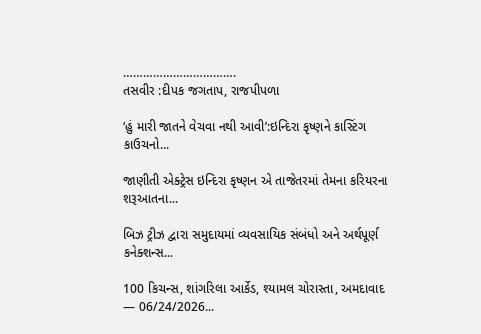…………………………….
તસવીર :દીપક જગતાપ, રાજપીપળા

‘હું મારી જાતને વેચવા નથી આવી’:ઇન્દિરા કૃષ્ણને કાસ્ટિંગ કાઉચનો...

જાણીતી એક્ટ્રેસ ઇન્દિરા કૃષ્ણન એ તાજેતરમાં તેમના કરિયરના શરૂઆતના...

બિઝ ટ્રીઝ દ્વારા સમુદાયમાં વ્યવસાયિક સંબંધો અને અર્થપૂર્ણ કનેક્શન્સ...

100 કિચન્સ, શાંગરિલા આર્કેડ, શ્યામલ ચોરાસ્તા, અમદાવાદ — 06/24/2026...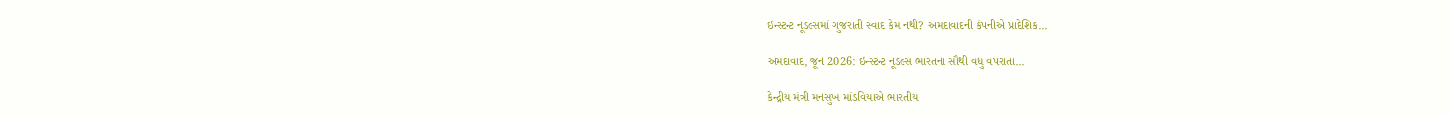ઇન્સ્ટન્ટ નૂડલ્સમાં ગુજરાતી સ્વાદ કેમ નથી? અમદાવાદની કંપનીએ પ્રાદેશિક...

અમદાવાદ, જૂન 2026: ઇન્સ્ટન્ટ નૂડલ્સ ભારતના સૌથી વધુ વપરાતા...

કેન્દ્રીય મંત્રી મનસુખ માંડવિયાએ ભારતીય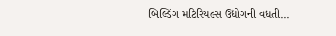બિલ્ડિંગ મટિરિયલ્સ ઉદ્યોગની વધતી...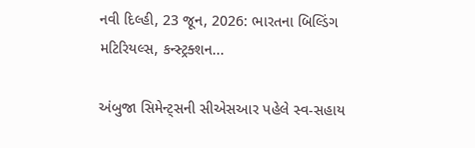નવી દિલ્હી, 23 જૂન, 2026: ભારતના બિલ્ડિંગ મટિરિયલ્સ, કન્સ્ટ્રક્શન...

અંબુજા સિમેન્ટ્સની સીએસઆર પહેલે સ્વ-સહાય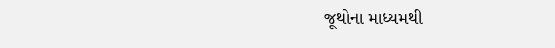જૂથોના માધ્યમથી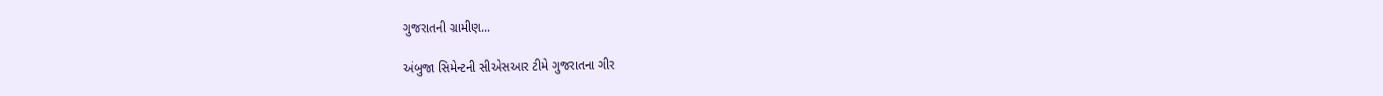ગુજરાતની ગ્રામીણ...

અંબુજા સિમેન્ટની સીએસઆર ટીમે ગુજરાતના ગીર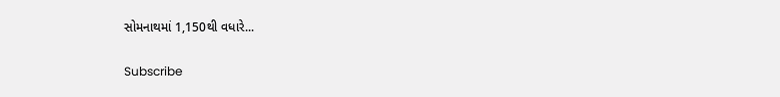સોમનાથમાં 1,150થી વધારે...

Subscribe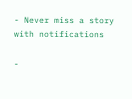- Never miss a story with notifications

-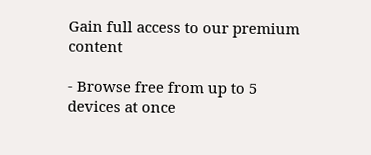Gain full access to our premium content

- Browse free from up to 5 devices at once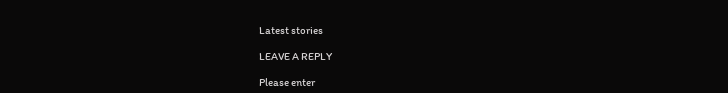Latest stories

LEAVE A REPLY

Please enter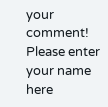your comment!
Please enter your name here